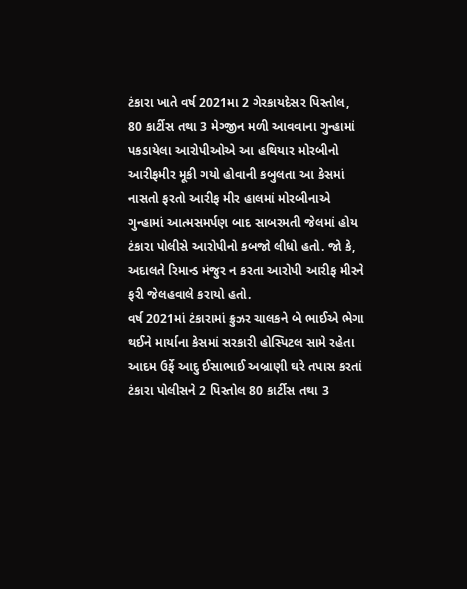ટંકારા ખાતે વર્ષ 2021મા 2 ગેરકાયદેસર પિસ્તોલ, 80 કાર્ટીસ તથા 3 મેગ્જીન મળી આવવાના ગુન્હામાં પકડાયેલા આરોપીઓએ આ હથિયાર મોરબીનો આરીફમીર મૂકી ગયો હોવાની કબુલતા આ કેસમાં નાસતો ફરતો આરીફ મીર હાલમાં મોરબીનાએ ગુન્હામાં આત્મસમર્પણ બાદ સાબરમતી જેલમાં હોય ટંકારા પોલીસે આરોપીનો કબજો લીધો હતો. જો કે, અદાલતે રિમાન્ડ મંજુર ન કરતા આરોપી આરીફ મીરને ફરી જેલહવાલે કરાયો હતો.
વર્ષ 2021માં ટંકારામાં ક્રુઝર ચાલકને બે ભાઈએ ભેગા થઈને માર્યાના કેસમાં સરકારી હોસ્પિટલ સામે રહેતા આદમ ઉર્ફે આદુ ઈસાભાઈ અબ્રાણી ઘરે તપાસ કરતાં ટંકારા પોલીસને 2 પિસ્તોલ 80 કાર્ટીસ તથા 3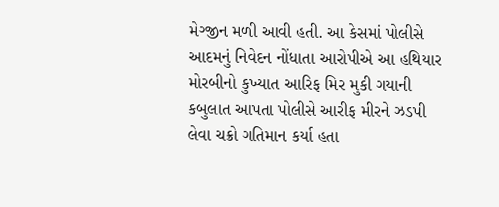મેગ્જીન મળી આવી હતી. આ કેસમાં પોલીસે આદમનું નિવેદન નોંધાતા આરોપીએ આ હથિયાર મોરબીનો કુખ્યાત આરિફ મિર મુકી ગયાની કબુલાત આપતા પોલીસે આરીફ મીરને ઝડપી લેવા ચક્રો ગતિમાન કર્યા હતા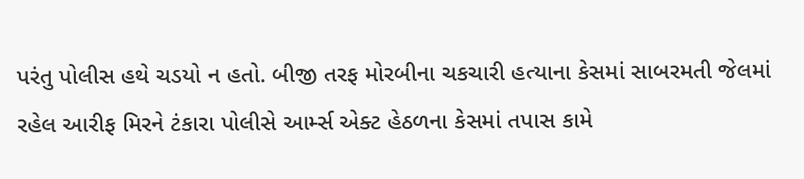પરંતુ પોલીસ હથે ચડયો ન હતો. બીજી તરફ મોરબીના ચકચારી હત્યાના કેસમાં સાબરમતી જેલમાં રહેલ આરીફ મિરને ટંકારા પોલીસે આર્મ્સ એક્ટ હેઠળના કેસમાં તપાસ કામે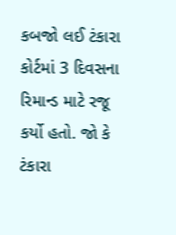કબજો લઈ ટંકારા કોર્ટમાં 3 દિવસના રિમાન્ડ માટે રજૂ કર્યો હતો. જો કે ટંકારા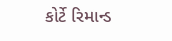કોર્ટે રિમાન્ડ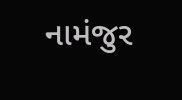નામંજુર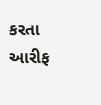કરતા આરીફ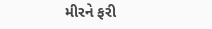મીરને ફરી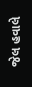જેલ હવાલે